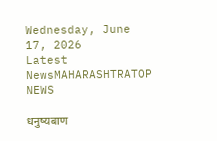Wednesday, June 17, 2026
Latest NewsMAHARASHTRATOP NEWS

धनुष्यबाण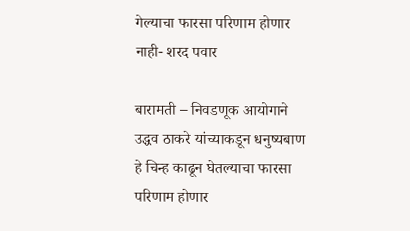गेल्याचा फारसा परिणाम होणार नाही- शरद पवार

बारामती – निवडणूक आयोगाने उद्धव ठाकरे यांच्याकडून धनुष्यबाण हे चिन्ह काढून घेतल्याचा फारसा परिणाम होणार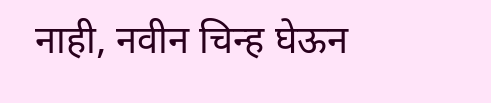नाही, नवीन चिन्ह घेऊन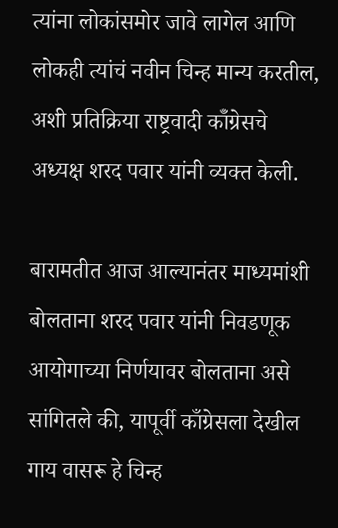त्यांना लोकांसमोर जावे लागेल आणि लोकही त्यांचं नवीन चिन्ह मान्य करतील, अशी प्रतिक्रिया राष्ट्रवादी कॉँग्रेसचे अध्यक्ष शरद पवार यांनी व्यक्त केली.

बारामतीत आज आल्यानंतर माध्यमांशी बोलताना शरद पवार यांनी निवडणूक आयोगाच्या निर्णयावर बोलताना असे सांगितले की, यापूर्वी काँग्रेसला देखील गाय वासरू हे चिन्ह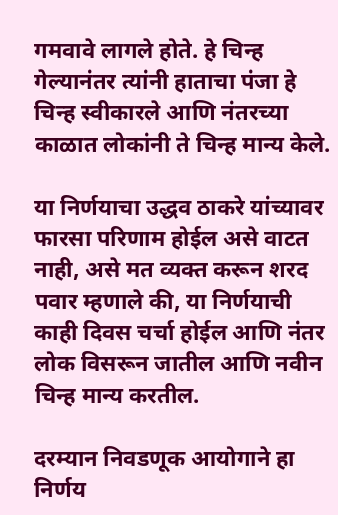गमवावे लागले होते. हे चिन्ह गेल्यानंतर त्यांनी हाताचा पंजा हे चिन्ह स्वीकारले आणि नंतरच्या काळात लोकांनी ते चिन्ह मान्य केले.

या निर्णयाचा उद्धव ठाकरे यांच्यावर फारसा परिणाम होईल असे वाटत नाही, असे मत व्यक्त करून शरद पवार म्हणाले की, या निर्णयाची काही दिवस चर्चा होईल आणि नंतर लोक विसरून जातील आणि नवीन चिन्ह मान्य करतील.

दरम्यान निवडणूक आयोगाने हा निर्णय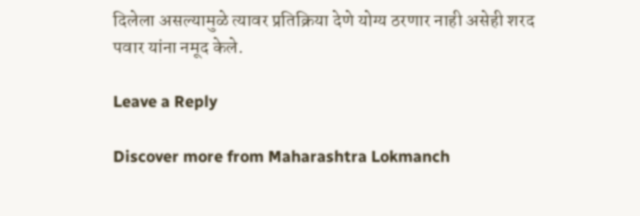दिलेला असल्यामुळे त्यावर प्रतिक्रिया देणे योग्य ठरणार नाही असेही शरद पवार यांना नमूद केले.

Leave a Reply

Discover more from Maharashtra Lokmanch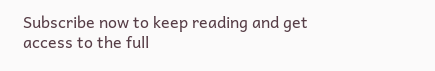Subscribe now to keep reading and get access to the full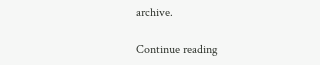archive.

Continue reading